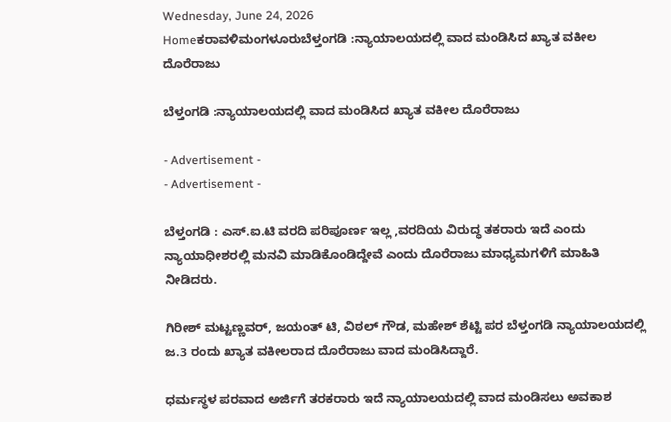Wednesday, June 24, 2026
Homeಕರಾವಳಿಮಂಗಳೂರುಬೆಳ್ತಂಗಡಿ :ನ್ಯಾಯಾಲಯದಲ್ಲಿ ವಾದ ಮಂಡಿಸಿದ ಖ್ಯಾತ ವಕೀಲ ದೊರೆರಾಜು

ಬೆಳ್ತಂಗಡಿ :ನ್ಯಾಯಾಲಯದಲ್ಲಿ ವಾದ ಮಂಡಿಸಿದ ಖ್ಯಾತ ವಕೀಲ ದೊರೆರಾಜು

- Advertisement -
- Advertisement -

ಬೆಳ್ತಂಗಡಿ : ಎಸ್.ಐ.ಟಿ ವರದಿ ಪರಿಪೂರ್ಣ ಇಲ್ಲ ,ವರದಿಯ ವಿರುದ್ಧ ತಕರಾರು ಇದೆ ಎಂದು ನ್ಯಾಯಾಧೀಶರಲ್ಲಿ ಮನವಿ ಮಾಡಿಕೊಂಡಿದ್ದೇವೆ ಎಂದು ದೊರೆರಾಜು ಮಾಧ್ಯಮಗಳಿಗೆ ಮಾಹಿತಿ ನೀಡಿದರು.

ಗಿರೀಶ್ ಮಟ್ಟಣ್ಣವರ್, ಜಯಂತ್ ಟಿ, ವಿಠಲ್ ಗೌಡ, ಮಹೇಶ್ ಶೆಟ್ಟಿ ಪರ ಬೆಳ್ತಂಗಡಿ ನ್ಯಾಯಾಲಯದಲ್ಲಿ ಜ.3 ರಂದು ಖ್ಯಾತ ವಕೀಲರಾದ ದೊರೆರಾಜು ವಾದ ಮಂಡಿಸಿದ್ದಾರೆ.

ಧರ್ಮಸ್ಥಳ ಪರವಾದ ಅರ್ಜಿಗೆ ತರಕರಾರು ಇದೆ ನ್ಯಾಯಾಲಯದಲ್ಲಿ ವಾದ ಮಂಡಿಸಲು ಅವಕಾಶ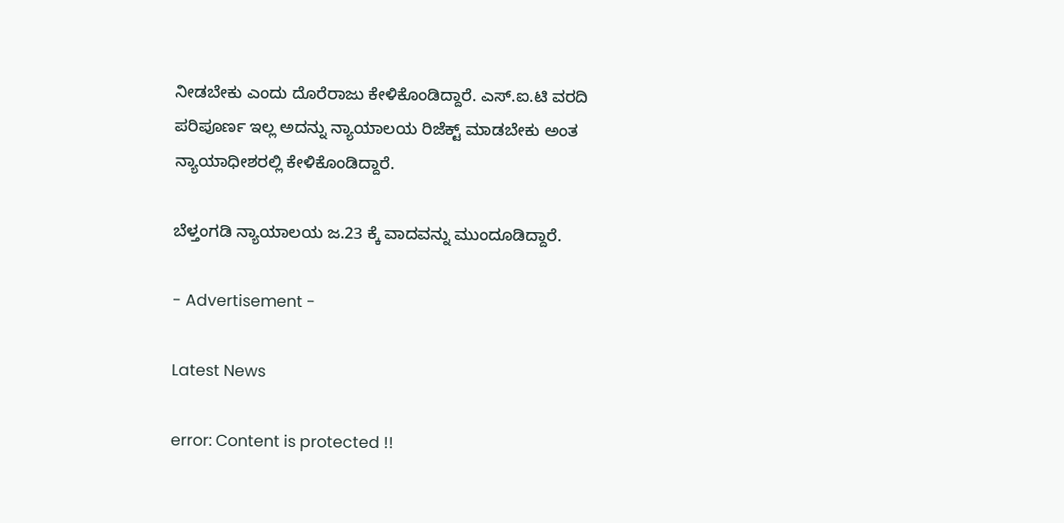ನೀಡಬೇಕು ಎಂದು ದೊರೆರಾಜು ಕೇಳಿಕೊಂಡಿದ್ದಾರೆ. ಎಸ್.ಐ.ಟಿ ವರದಿ ಪರಿಪೂರ್ಣ ಇಲ್ಲ ಅದನ್ನು ನ್ಯಾಯಾಲಯ ರಿಜೆಕ್ಟ್ ಮಾಡಬೇಕು ಅಂತ ನ್ಯಾಯಾಧೀಶರಲ್ಲಿ ಕೇಳಿಕೊಂಡಿದ್ದಾರೆ.

ಬೆಳ್ತಂಗಡಿ ನ್ಯಾಯಾಲಯ ಜ.23 ಕ್ಕೆ ವಾದವನ್ನು ಮುಂದೂಡಿದ್ದಾರೆ.

- Advertisement -

Latest News

error: Content is protected !!